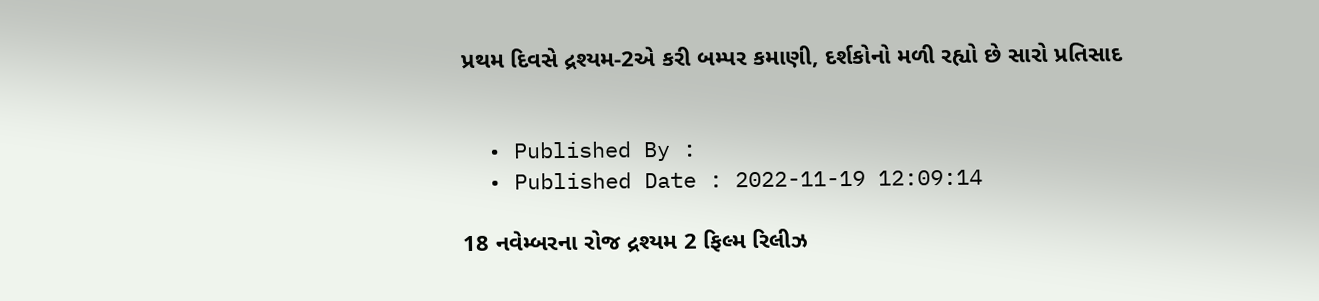પ્રથમ દિવસે દ્રશ્યમ-2એ કરી બમ્પર કમાણી, દર્શકોનો મળી રહ્યો છે સારો પ્રતિસાદ


  • Published By :
  • Published Date : 2022-11-19 12:09:14

18 નવેમ્બરના રોજ દ્રશ્યમ 2 ફિલ્મ રિલીઝ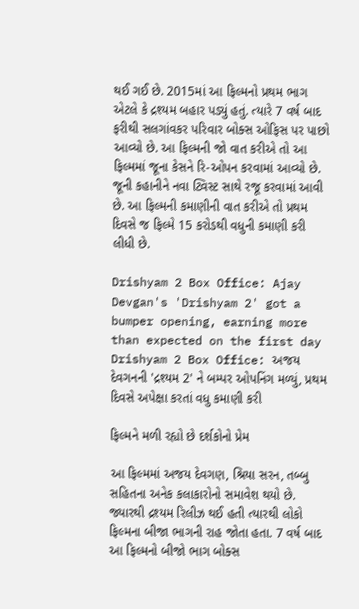થઈ ગઈ છે. 2015માં આ ફિલ્મનો પ્રથમ ભાગ એટલે કે દ્રશ્યમ બહાર પડ્યું હતું. ત્યારે 7 વર્ષ બાદ ફરીથી સલગાંવકર પરિવાર બોક્સ ઓફિસ પર પાછો આવ્યો છે. આ ફિલ્મની જો વાત કરીએ તો આ ફિલ્મમાં જૂના કેસને રિ-ઓપન કરવામાં આવ્યો છે. જૂની કહાનીને નવા ટ્વિસ્ટ સાથે રજૂ કરવામાં આવી છે. આ ફિલ્મની કમાણીની વાત કરીએ તો પ્રથમ દિવસે જ ફિલ્મે 15 કરોડથી વધુની કમાણી કરી લીધી છે.

Drishyam 2 Box Office: Ajay Devgan's 'Drishyam 2' got a bumper opening, earning more than expected on the first day Drishyam 2 Box Office: અજય દેવગનની 'દ્રશ્યમ 2' ને બમ્પર ઓપનિંગ મળ્યું, પ્રથમ દિવસે અપેક્ષા કરતાં વધુ કમાણી કરી

ફિલ્મને મળી રહ્યો છે દર્શકોનો પ્રેમ

આ ફિલ્મમાં અજય દેવગણ, શ્રિયા સરન, તબ્બુ સહિતના અનેક કલાકારોનો સમાવેશ થયો છે. જ્યારથી દ્રશ્યમ રિલીઝ થઈ હતી ત્યારથી લોકો ફિલ્મના બીજા ભાગની રાહ જોતા હતા. 7 વર્ષ બાદ આ ફિલ્મનો બીજો ભાગ બોક્સ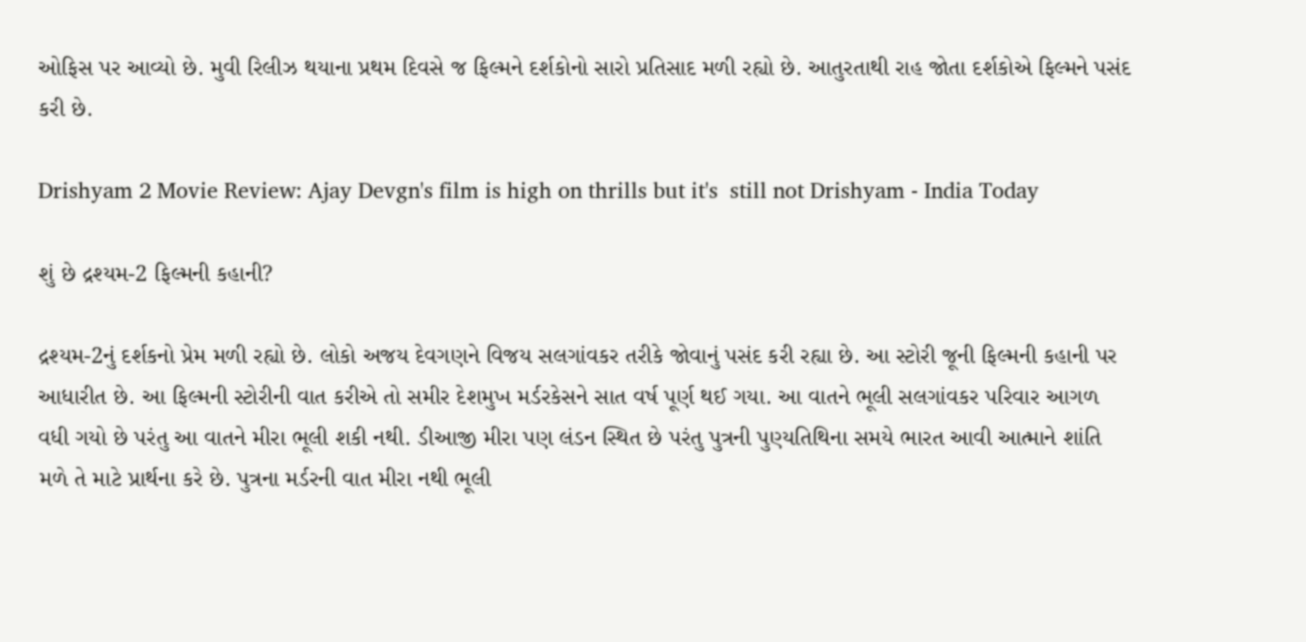ઓફિસ પર આવ્યો છે. મુવી રિલીઝ થયાના પ્રથમ દિવસે જ ફિલ્મને દર્શકોનો સારો પ્રતિસાદ મળી રહ્યો છે. આતુરતાથી રાહ જોતા દર્શકોએ ફિલ્મને પસંદ કરી છે.

Drishyam 2 Movie Review: Ajay Devgn's film is high on thrills but it's  still not Drishyam - India Today

શું છે દ્રશ્યમ-2 ફિલ્મની કહાની?

દ્રશ્યમ-2નું દર્શકનો પ્રેમ મળી રહ્યો છે. લોકો અજય દેવગણને વિજય સલગાંવકર તરીકે જોવાનું પસંદ કરી રહ્યા છે. આ સ્ટોરી જૂની ફિલ્મની કહાની પર આધારીત છે. આ ફિલ્મની સ્ટોરીની વાત કરીએ તો સમીર દેશમુખ મર્ડરકેસને સાત વર્ષ પૂર્ણ થઈ ગયા. આ વાતને ભૂલી સલગાંવકર પરિવાર આગળ વધી ગયો છે પરંતુ આ વાતને મીરા ભૂલી શકી નથી. ડીઆજી મીરા પણ લંડન સ્થિત છે પરંતુ પુત્રની પુણ્યતિથિના સમયે ભારત આવી આત્માને શાંતિ મળે તે માટે પ્રાર્થના કરે છે. પુત્રના મર્ડરની વાત મીરા નથી ભૂલી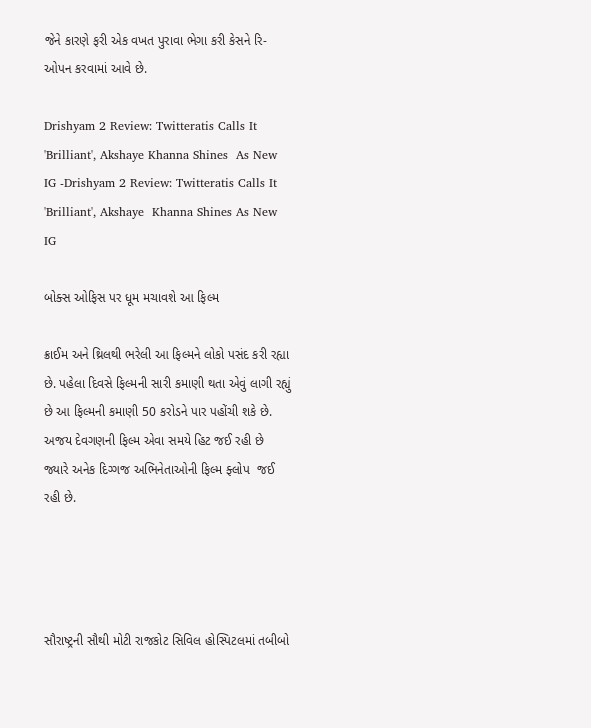જેને કારણે ફરી એક વખત પુરાવા ભેગા કરી કેસને રિ-ઓપન કરવામાં આવે છે.

Drishyam 2 Review: Twitteratis Calls It 'Brilliant', Akshaye Khanna Shines  As New IG -Drishyam 2 Review: Twitteratis Calls It 'Brilliant', Akshaye  Khanna Shines As New IG

બોક્સ ઓફિસ પર ધૂમ મચાવશે આ ફિલ્મ

ક્રાઈમ અને થ્રિલથી ભરેલી આ ફિલ્મને લોકો પસંદ કરી રહ્યા છે. પહેલા દિવસે ફિલ્મની સારી કમાણી થતા એવું લાગી રહ્યું છે આ ફિલ્મની કમાણી 50 કરોડને પાર પહોંચી શકે છે. અજય દેવગણની ફિલ્મ એવા સમયે હિટ જઈ રહી છે જ્યારે અનેક દિગ્ગજ અભિનેતાઓની ફિલ્મ ફ્લોપ  જઈ રહી છે.




સૌરાષ્ટ્રની સૌથી મોટી રાજકોટ સિવિલ હોસ્પિટલમાં તબીબો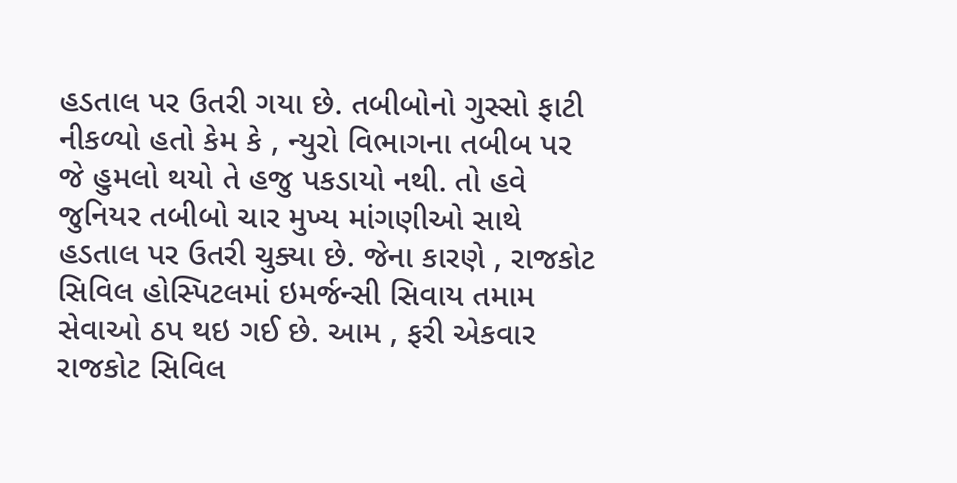હડતાલ પર ઉતરી ગયા છે. તબીબોનો ગુસ્સો ફાટી નીકળ્યો હતો કેમ કે , ન્યુરો વિભાગના તબીબ પર જે હુમલો થયો તે હજુ પકડાયો નથી. તો હવે જુનિયર તબીબો ચાર મુખ્ય માંગણીઓ સાથે હડતાલ પર ઉતરી ચુક્યા છે. જેના કારણે , રાજકોટ સિવિલ હોસ્પિટલમાં ઇમર્જન્સી સિવાય તમામ સેવાઓ ઠપ થઇ ગઈ છે. આમ , ફરી એકવાર રાજકોટ સિવિલ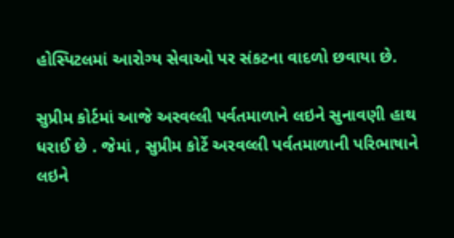હોસ્પિટલમાં આરોગ્ય સેવાઓ પર સંકટના વાદળો છવાયા છે.

સુપ્રીમ કોર્ટમાં આજે અરવલ્લી પર્વતમાળાને લઇને સુનાવણી હાથ ધરાઈ છે . જેમાં , સુપ્રીમ કોર્ટે અરવલ્લી પર્વતમાળાની પરિભાષાને લઇને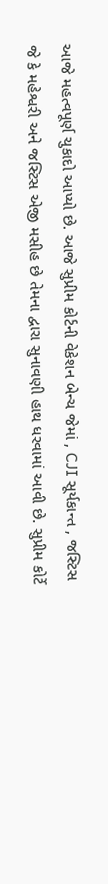આજે મહત્વપૂર્ણ ચુકાદો આપ્યો છે. આજે સુપ્રીમ કોર્ટની વેકેશન બેન્ચ જેમાં , CJI સૂર્યકાન્ત , જસ્ટિસ જે કે મહેશ્વરી અને જસ્ટિસ એજી મસીહ છે તેમના દ્વારા સુનાવણી હાથ ધરવામાં આવી છે. સુપ્રીમ કોર્ટે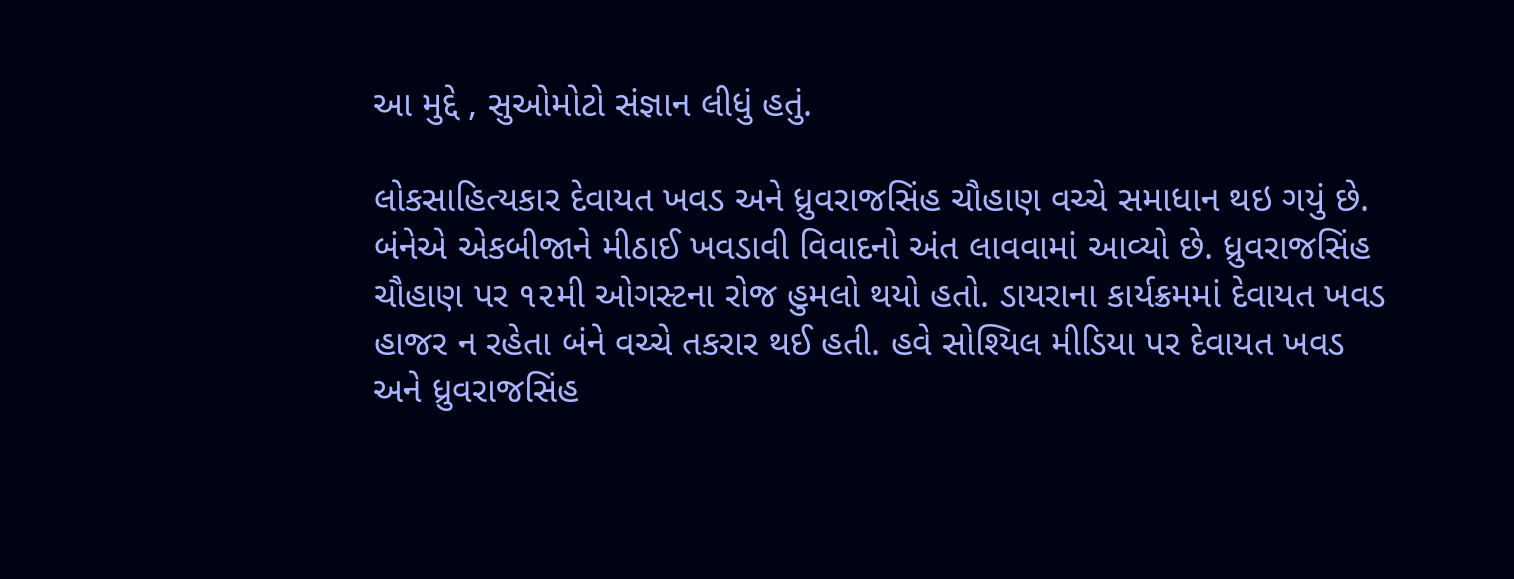આ મુદ્દે , સુઓમોટો સંજ્ઞાન લીધું હતું.

લોકસાહિત્યકાર દેવાયત ખવડ અને ધ્રુવરાજસિંહ ચૌહાણ વચ્ચે સમાધાન થઇ ગયું છે. બંનેએ એકબીજાને મીઠાઈ ખવડાવી વિવાદનો અંત લાવવામાં આવ્યો છે. ધ્રુવરાજસિંહ ચૌહાણ પર ૧૨મી ઓગસ્ટના રોજ હુમલો થયો હતો. ડાયરાના કાર્યક્રમમાં દેવાયત ખવડ હાજર ન રહેતા બંને વચ્ચે તકરાર થઈ હતી. હવે સોશ્યિલ મીડિયા પર દેવાયત ખવડ અને ધ્રુવરાજસિંહ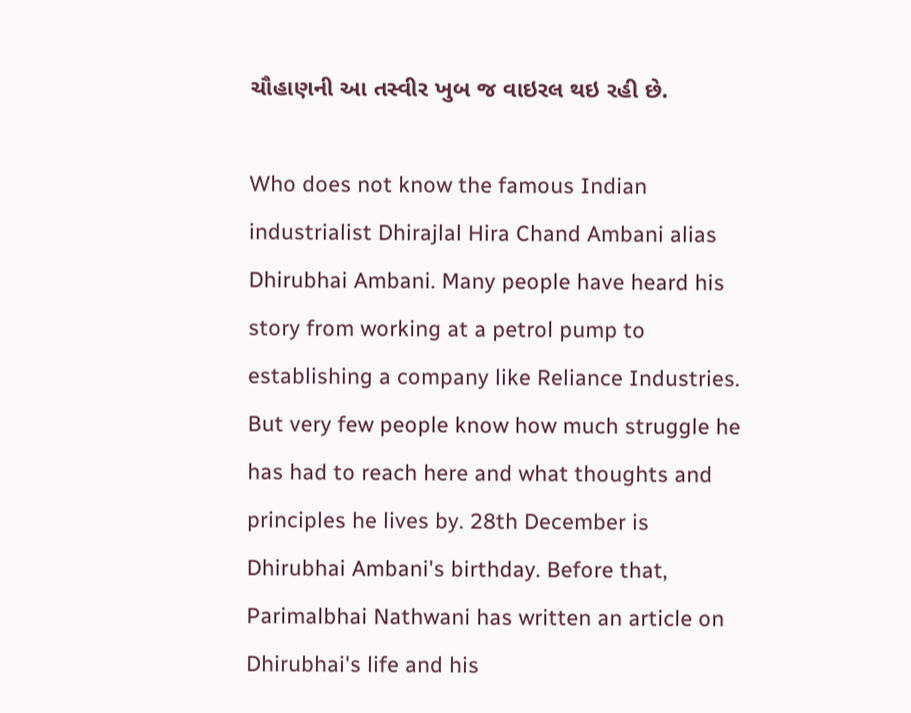ચૌહાણની આ તસ્વીર ખુબ જ વાઇરલ થઇ રહી છે.

Who does not know the famous Indian industrialist Dhirajlal Hira Chand Ambani alias Dhirubhai Ambani. Many people have heard his story from working at a petrol pump to establishing a company like Reliance Industries. But very few people know how much struggle he has had to reach here and what thoughts and principles he lives by. 28th December is Dhirubhai Ambani's birthday. Before that, Parimalbhai Nathwani has written an article on Dhirubhai's life and his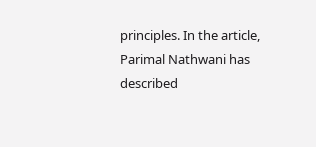principles. In the article, Parimal Nathwani has described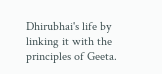Dhirubhai's life by linking it with the principles of Geeta.